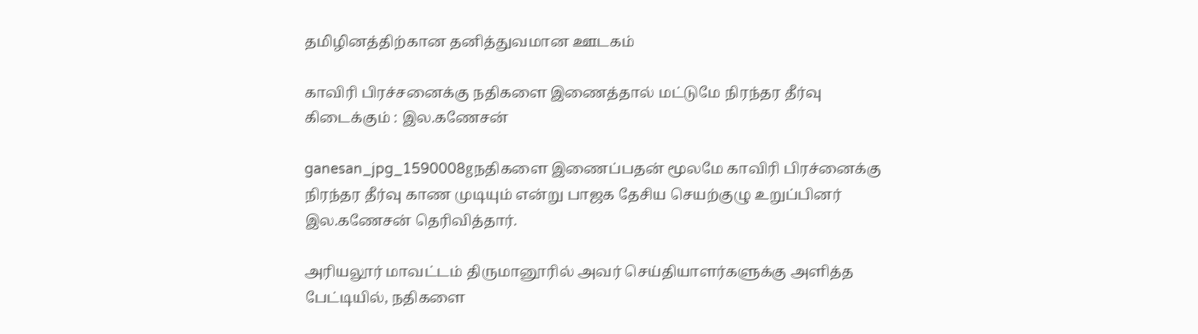தமிழினத்திற்கான தனித்துவமான ஊடகம்

காவிரி பிரச்சனைக்கு நதிகளை இணைத்தால் மட்டுமே நிரந்தர தீர்வு கிடைக்கும் : இல.கணேசன்

ganesan_jpg_1590008gநதிகளை இணைப்பதன் மூலமே காவிரி பிரச்னைக்கு நிரந்தர தீர்வு காண முடியும் என்று பாஜக தேசிய செயற்குழு உறுப்பினர் இல.கணேசன் தெரிவித்தார்.

அரியலூர் மாவட்டம் திருமானூரில் அவர் செய்தியாளர்களுக்கு அளித்த பேட்டியில், நதிகளை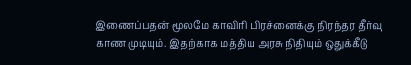இணைப்பதன் மூலமே காவிரி பிரச்னைக்கு நிரந்தர தீர்வு காண முடியும். இதற்காக மத்திய அரசு நிதியும் ஒதுக்கீடு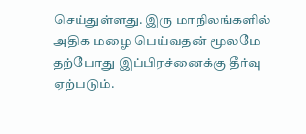செய்துள்ளது. இரு மாநிலங்களில் அதிக மழை பெய்வதன் மூலமே தற்போது இப்பிரச்னைக்கு தீர்வு ஏற்படும்.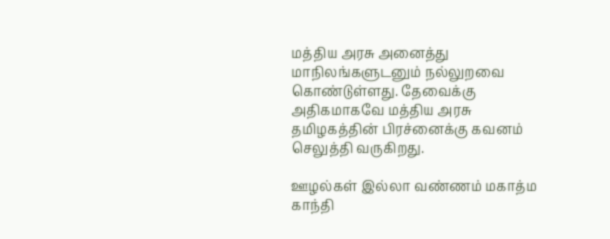மத்திய அரசு அனைத்து மாநிலங்களுடனும் நல்லுறவை கொண்டுள்ளது. தேவைக்கு அதிகமாகவே மத்திய அரசு தமிழகத்தின் பிரச்னைக்கு கவனம் செலுத்தி வருகிறது.

ஊழல்கள் இல்லா வண்ணம் மகாத்ம காந்தி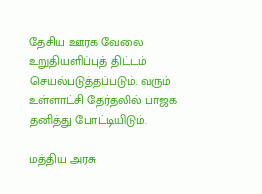தேசிய ஊரக வேலை உறுதியளிப்புத் திட்டம் செயல்படுத்தப்படும். வரும் உள்ளாட்சி தேர்தலில் பாஜக தனித்து போட்டியிடும்.

மத்திய அரசு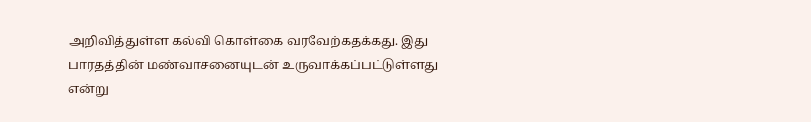அறிவித்துள்ள கல்வி கொள்கை வரவேற்கதக்கது. இது பாரதத்தின் மண்வாசனையுடன் உருவாக்கப்பட்டுள்ளது என்று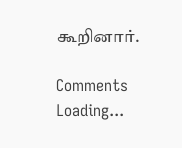கூறினார்.

Comments
Loading...